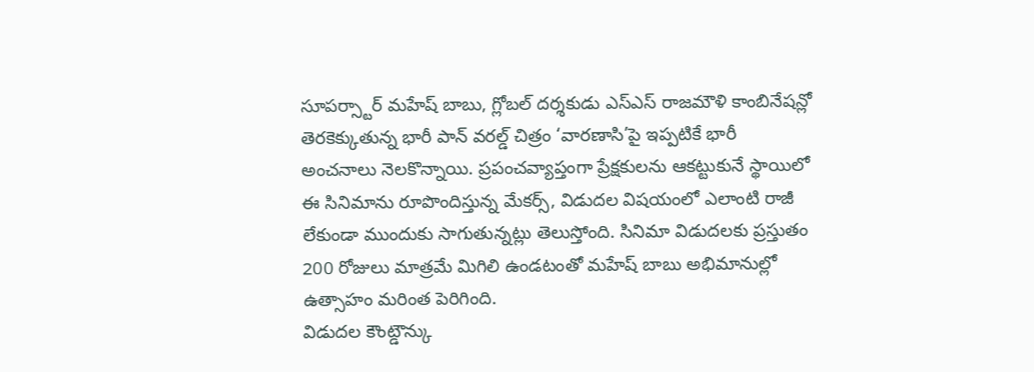సూపర్స్టార్ మహేష్ బాబు, గ్లోబల్ దర్శకుడు ఎస్ఎస్ రాజమౌళి కాంబినేషన్లో తెరకెక్కుతున్న భారీ పాన్ వరల్డ్ చిత్రం ‘వారణాసి’పై ఇప్పటికే భారీ అంచనాలు నెలకొన్నాయి. ప్రపంచవ్యాప్తంగా ప్రేక్షకులను ఆకట్టుకునే స్థాయిలో ఈ సినిమాను రూపొందిస్తున్న మేకర్స్, విడుదల విషయంలో ఎలాంటి రాజీ లేకుండా ముందుకు సాగుతున్నట్లు తెలుస్తోంది. సినిమా విడుదలకు ప్రస్తుతం 200 రోజులు మాత్రమే మిగిలి ఉండటంతో మహేష్ బాబు అభిమానుల్లో ఉత్సాహం మరింత పెరిగింది.
విడుదల కౌంట్డౌన్కు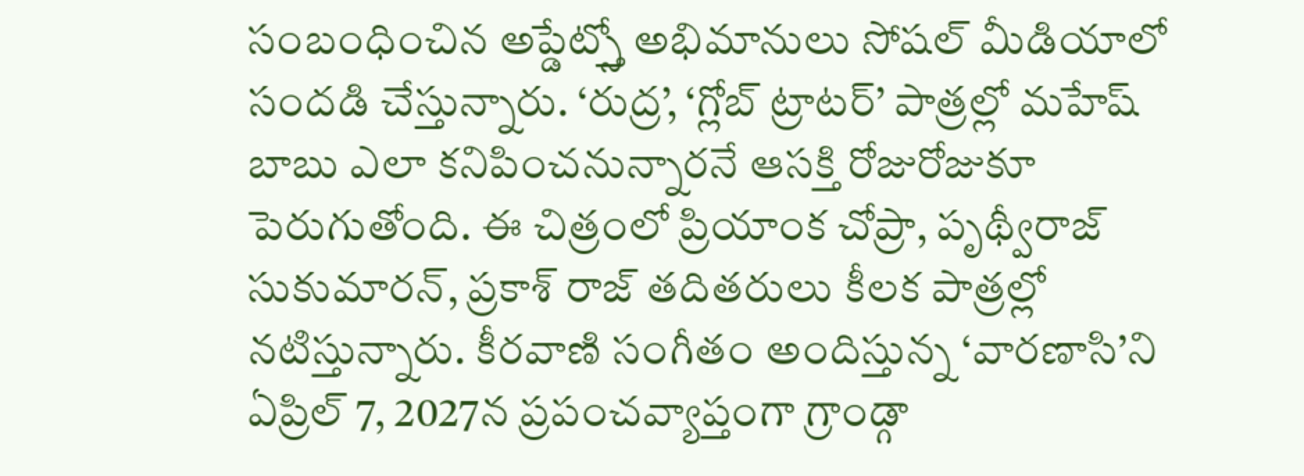సంబంధించిన అప్డేట్స్తో అభిమానులు సోషల్ మీడియాలో సందడి చేస్తున్నారు. ‘రుద్ర’, ‘గ్లోబ్ ట్రాటర్’ పాత్రల్లో మహేష్ బాబు ఎలా కనిపించనున్నారనే ఆసక్తి రోజురోజుకూ పెరుగుతోంది. ఈ చిత్రంలో ప్రియాంక చోప్రా, పృథ్వీరాజ్ సుకుమారన్, ప్రకాశ్ రాజ్ తదితరులు కీలక పాత్రల్లో నటిస్తున్నారు. కీరవాణి సంగీతం అందిస్తున్న ‘వారణాసి’ని ఏప్రిల్ 7, 2027న ప్రపంచవ్యాప్తంగా గ్రాండ్గా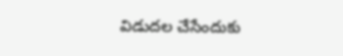విడుదల చేసేందుకు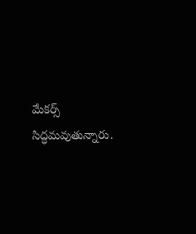మేకర్స్ సిద్ధమవుతున్నారు.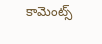కామెంట్స్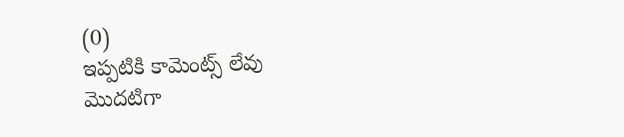(0)
ఇప్పటికి కామెంట్స్ లేవు
మొదటిగా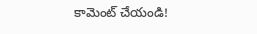కామెంట్ చేయండి!